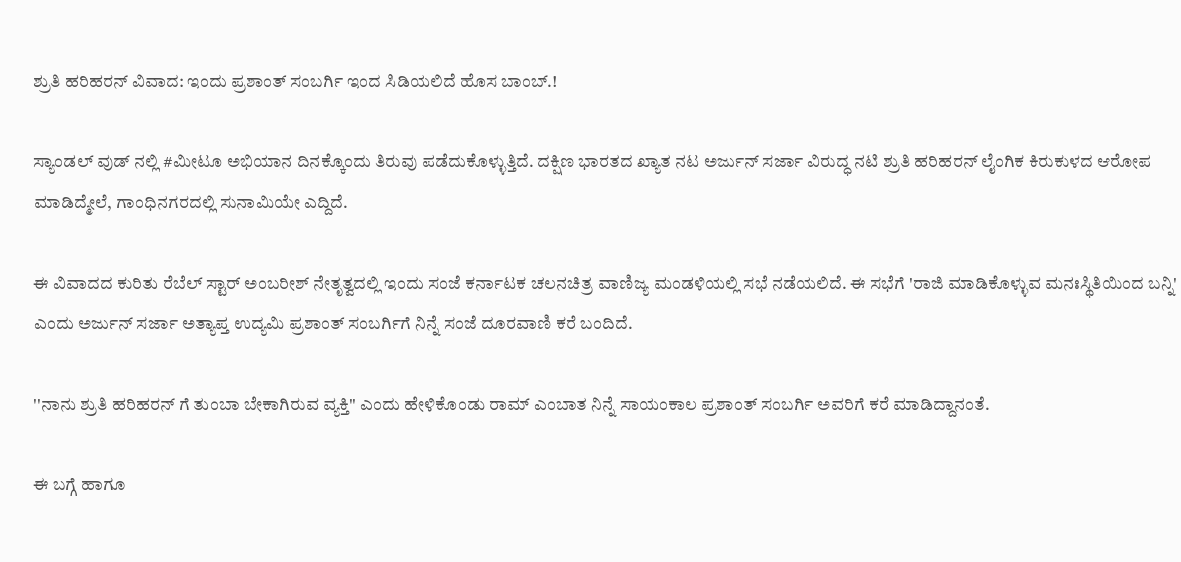ಶ್ರುತಿ ಹರಿಹರನ್ ವಿವಾದ: ಇಂದು ಪ್ರಶಾಂತ್ ಸಂಬರ್ಗಿ ಇಂದ ಸಿಡಿಯಲಿದೆ ಹೊಸ ಬಾಂಬ್.!

ಸ್ಯಾಂಡಲ್ ವುಡ್ ನಲ್ಲಿ #ಮೀಟೂ ಅಭಿಯಾನ ದಿನಕ್ಕೊಂದು ತಿರುವು ಪಡೆದುಕೊಳ್ಳುತ್ತಿದೆ. ದಕ್ಷಿಣ ಭಾರತದ ಖ್ಯಾತ ನಟ ಅರ್ಜುನ್ ಸರ್ಜಾ ವಿರುದ್ಧ ನಟಿ ಶ್ರುತಿ ಹರಿಹರನ್ ಲೈಂಗಿಕ ಕಿರುಕುಳದ ಆರೋಪ ಮಾಡಿದ್ಮೇಲೆ, ಗಾಂಧಿನಗರದಲ್ಲಿ ಸುನಾಮಿಯೇ ಎದ್ದಿದೆ.

ಈ ವಿವಾದದ ಕುರಿತು ರೆಬೆಲ್ ಸ್ಟಾರ್ ಅಂಬರೀಶ್ ನೇತೃತ್ವದಲ್ಲಿ ಇಂದು ಸಂಜೆ ಕರ್ನಾಟಕ ಚಲನಚಿತ್ರ ವಾಣಿಜ್ಯ ಮಂಡಳಿಯಲ್ಲಿ ಸಭೆ ನಡೆಯಲಿದೆ. ಈ ಸಭೆಗೆ 'ರಾಜಿ ಮಾಡಿಕೊಳ್ಳುವ ಮನಃಸ್ಥಿತಿಯಿಂದ ಬನ್ನಿ' ಎಂದು ಅರ್ಜುನ್ ಸರ್ಜಾ ಅತ್ಯಾಪ್ತ ಉದ್ಯಮಿ ಪ್ರಶಾಂತ್ ಸಂಬರ್ಗಿಗೆ ನಿನ್ನೆ ಸಂಜೆ ದೂರವಾಣಿ ಕರೆ ಬಂದಿದೆ.

''ನಾನು ಶ್ರುತಿ ಹರಿಹರನ್ ಗೆ ತುಂಬಾ ಬೇಕಾಗಿರುವ ವ್ಯಕ್ತಿ'' ಎಂದು ಹೇಳಿಕೊಂಡು ರಾಮ್ ಎಂಬಾತ ನಿನ್ನೆ ಸಾಯಂಕಾಲ ಪ್ರಶಾಂತ್ ಸಂಬರ್ಗಿ ಅವರಿಗೆ ಕರೆ ಮಾಡಿದ್ದಾನಂತೆ.

ಈ ಬಗ್ಗೆ ಹಾಗೂ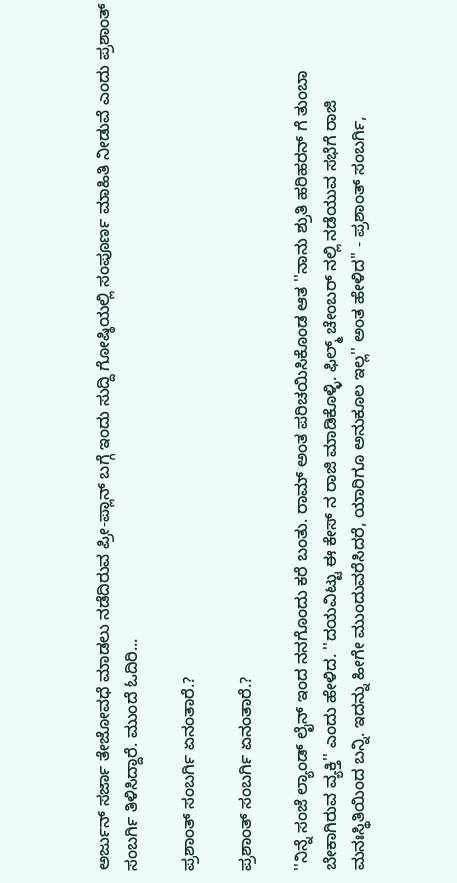ಅರ್ಜುನ್ ಸರ್ಜಾ ತೇಜೋವಧೆ ಮಾಡಲು ನಡೆದಿರುವ ಪ್ರೀ-ಪ್ಲಾನ್ ಬಗ್ಗೆ ಇಂದು ಸುದ್ದಿ ಗೋಷ್ಠಿಯಲ್ಲಿ ಸಂಪೂರ್ಣ ಮಾಹಿತಿ ನೀಡುವೆ ಎಂದು ಪ್ರಶಾಂತ್ ಸಂಬರ್ಗಿ ತಿಳಿಸಿದ್ದಾರೆ. ಮುಂದೆ ಓದಿರಿ...

ಪ್ರಶಾಂತ್ ಸಂಬರ್ಗಿ ಏನಂತಾರೆ.?

ಪ್ರಶಾಂತ್ ಸಂಬರ್ಗಿ ಏನಂತಾರೆ.?

''ನಿನ್ನೆ ಸಂಜೆ ಲ್ಯಾಂಡ್ ಲೈನ್ ಇಂದ ನನಗೊಂದು ಕರೆ ಬಂತು. ರಾಮ್ ಅಂತ ಪರಿಚಯಿಸಿಕೊಂಡ ಆತ ''ನಾನು ಶ್ರುತಿ ಹರಿಹರನ್ ಗೆ ತುಂಬಾ ಬೇಕಾಗಿರುವ ವ್ಯಕ್ತಿ'' ಎಂದು ಹೇಳಿದ. ''ದಯವಿಟ್ಟು ಈ ಕೇಸ್ ನ ರಾಜಿ ಮಾಡಿಕೊಳ್ಳಿ. ಫಿಲ್ಮ್ ಚೇಂಬರ್ ನಲ್ಲಿ ನಡೆಯುವ ಸಭೆಗೆ ರಾಜಿ ಮನಃಸ್ಥಿತಿಯಿಂದ ಬನ್ನಿ. ಇದನ್ನು ಹೀಗೇ ಮುಂದುವರೆಸಿದರೆ, ಯಾರಿಗೂ ಅನುಕೂಲ ಇಲ್ಲ'' ಅಂತ ಹೇಳಿದ'' - ಪ್ರಶಾಂತ್ ಸಂಬರ್ಗಿ,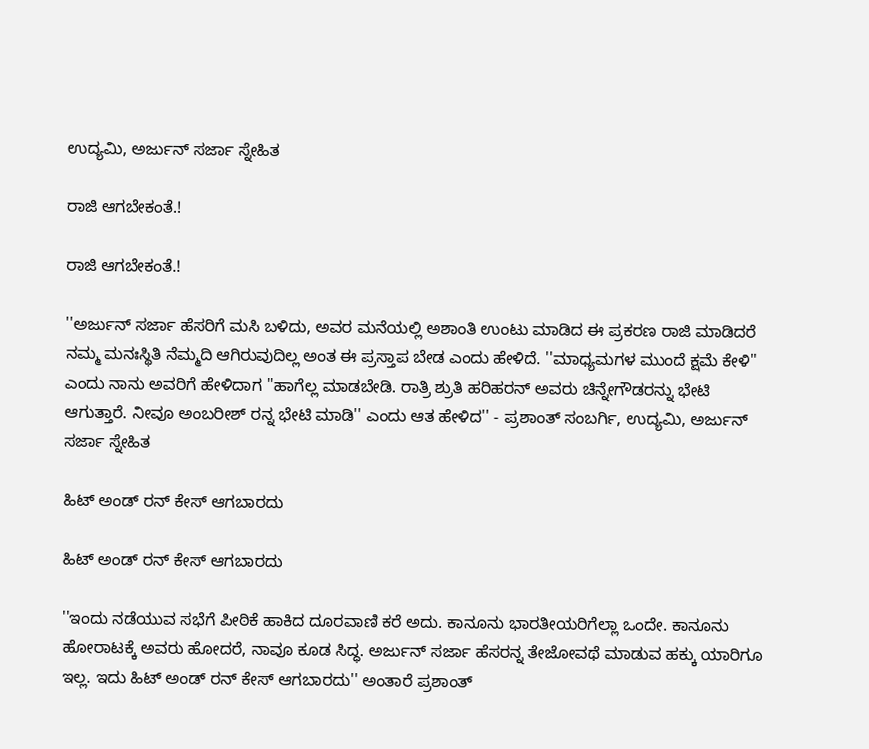ಉದ್ಯಮಿ, ಅರ್ಜುನ್ ಸರ್ಜಾ ಸ್ನೇಹಿತ

ರಾಜಿ ಆಗಬೇಕಂತೆ.!

ರಾಜಿ ಆಗಬೇಕಂತೆ.!

''ಅರ್ಜುನ್ ಸರ್ಜಾ ಹೆಸರಿಗೆ ಮಸಿ ಬಳಿದು, ಅವರ ಮನೆಯಲ್ಲಿ ಅಶಾಂತಿ ಉಂಟು ಮಾಡಿದ ಈ ಪ್ರಕರಣ ರಾಜಿ ಮಾಡಿದರೆ ನಮ್ಮ ಮನಃಸ್ಥಿತಿ ನೆಮ್ಮದಿ ಆಗಿರುವುದಿಲ್ಲ ಅಂತ ಈ ಪ್ರಸ್ತಾಪ ಬೇಡ ಎಂದು ಹೇಳಿದೆ. ''ಮಾಧ್ಯಮಗಳ ಮುಂದೆ ಕ್ಷಮೆ ಕೇಳಿ'' ಎಂದು ನಾನು ಅವರಿಗೆ ಹೇಳಿದಾಗ ''ಹಾಗೆಲ್ಲ ಮಾಡಬೇಡಿ. ರಾತ್ರಿ ಶ್ರುತಿ ಹರಿಹರನ್ ಅವರು ಚಿನ್ನೇಗೌಡರನ್ನು ಭೇಟಿ ಆಗುತ್ತಾರೆ. ನೀವೂ ಅಂಬರೀಶ್ ರನ್ನ ಭೇಟಿ ಮಾಡಿ'' ಎಂದು ಆತ ಹೇಳಿದ'' - ಪ್ರಶಾಂತ್ ಸಂಬರ್ಗಿ, ಉದ್ಯಮಿ, ಅರ್ಜುನ್ ಸರ್ಜಾ ಸ್ನೇಹಿತ

ಹಿಟ್ ಅಂಡ್ ರನ್ ಕೇಸ್ ಆಗಬಾರದು

ಹಿಟ್ ಅಂಡ್ ರನ್ ಕೇಸ್ ಆಗಬಾರದು

''ಇಂದು ನಡೆಯುವ ಸಭೆಗೆ ಪೀಠಿಕೆ ಹಾಕಿದ ದೂರವಾಣಿ ಕರೆ ಅದು. ಕಾನೂನು ಭಾರತೀಯರಿಗೆಲ್ಲಾ ಒಂದೇ. ಕಾನೂನು ಹೋರಾಟಕ್ಕೆ ಅವರು ಹೋದರೆ, ನಾವೂ ಕೂಡ ಸಿದ್ಧ. ಅರ್ಜುನ್ ಸರ್ಜಾ ಹೆಸರನ್ನ ತೇಜೋವಥೆ ಮಾಡುವ ಹಕ್ಕು ಯಾರಿಗೂ ಇಲ್ಲ. ಇದು ಹಿಟ್ ಅಂಡ್ ರನ್ ಕೇಸ್ ಆಗಬಾರದು'' ಅಂತಾರೆ ಪ್ರಶಾಂತ್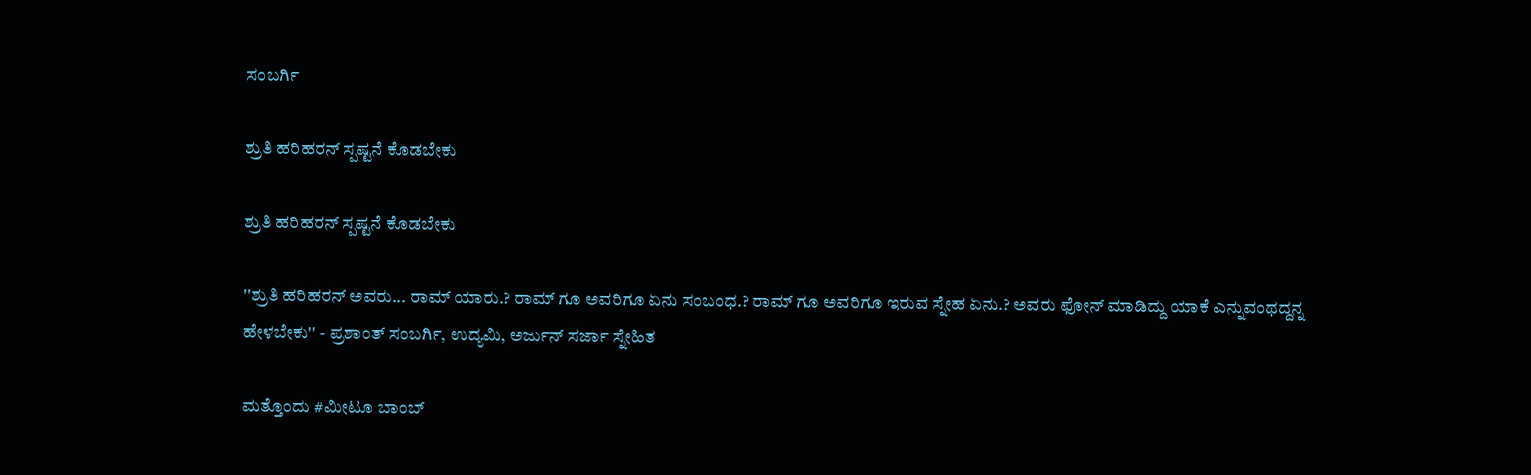ಸಂಬರ್ಗಿ

ಶ್ರುತಿ ಹರಿಹರನ್ ಸ್ಪಷ್ಟನೆ ಕೊಡಬೇಕು

ಶ್ರುತಿ ಹರಿಹರನ್ ಸ್ಪಷ್ಟನೆ ಕೊಡಬೇಕು

''ಶ್ರುತಿ ಹರಿಹರನ್ ಅವರು... ರಾಮ್ ಯಾರು.? ರಾಮ್ ಗೂ ಅವರಿಗೂ ಏನು ಸಂಬಂಧ.? ರಾಮ್ ಗೂ ಅವರಿಗೂ ಇರುವ ಸ್ನೇಹ ಏನು.? ಅವರು ಫೋನ್ ಮಾಡಿದ್ದು ಯಾಕೆ ಎನ್ನುವಂಥದ್ದನ್ನ ಹೇಳಬೇಕು'' - ಪ್ರಶಾಂತ್ ಸಂಬರ್ಗಿ, ಉದ್ಯಮಿ, ಅರ್ಜುನ್ ಸರ್ಜಾ ಸ್ನೇಹಿತ

ಮತ್ತೊಂದು #ಮೀಟೂ ಬಾಂಬ್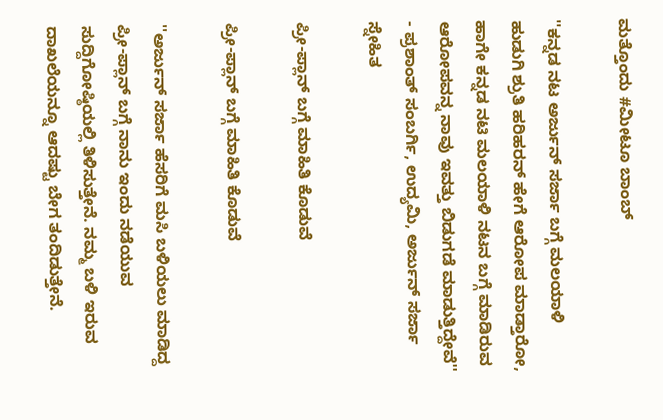ಮತ್ತೊಂದು #ಮೀಟೂ ಬಾಂಬ್

''ಕನ್ನಡ ನಟ ಅರ್ಜುನ್ ಸರ್ಜಾ ಬಗ್ಗೆ ಮಲಯಾಳಿ ಹುಡುಗಿ ಶ್ರುತಿ ಹರಿಹರನ್ ಹೇಗೆ ಆರೋಪ ಮಾಡ್ತಾರೋ, ಹಾಗೇ ಕನ್ನಡ ನಟಿ ಮಲಯಾಳಿ ನಟನ ಬಗ್ಗೆ ಮಾಡಿರುವ ಆರೋಪವನ್ನ ನಾವು ಇವತ್ತು ಬಿಡುಗಡೆ ಮಾಡುತ್ತಿದ್ದೇವೆ'' - ಪ್ರಶಾಂತ್ ಸಂಬರ್ಗಿ, ಉದ್ಯಮಿ, ಅರ್ಜುನ್ ಸರ್ಜಾ ಸ್ನೇಹಿತ

ಪ್ರೀ-ಪ್ಲಾನ್ ಬಗ್ಗೆ ಮಾಹಿತಿ ಕೊಡುವೆ

ಪ್ರೀ-ಪ್ಲಾನ್ ಬಗ್ಗೆ ಮಾಹಿತಿ ಕೊಡುವೆ

''ಅರ್ಜುನ್ ಸರ್ಜಾ ಹೆಸರಿಗೆ ಮಸಿ ಬಳಿಯಲು ಮಾಡಿದ್ದ ಪ್ರೀ-ಪ್ಲಾನ್ ಬಗ್ಗೆ ನಾನು ಇಂದು ನಡೆಯುವ ಸುದ್ದಿಗೋಷ್ಠಿಯಲ್ಲಿ ತಿಳಿಸುತ್ತೇನೆ. ನಮ್ಮ ಬಳಿ ಇರುವ ದಾಖಲೆಯನ್ನೂ ಆದಷ್ಟು ಬೇಗ ತಂದಿಡುತ್ತೇನೆ.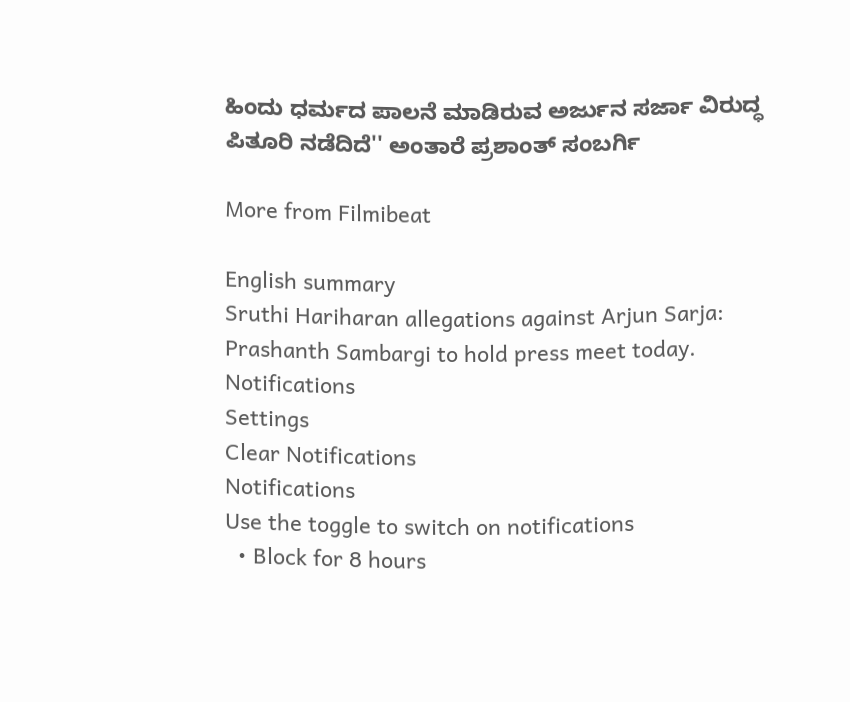ಹಿಂದು ಧರ್ಮದ ಪಾಲನೆ ಮಾಡಿರುವ ಅರ್ಜುನ ಸರ್ಜಾ ವಿರುದ್ಧ ಪಿತೂರಿ ನಡೆದಿದೆ'' ಅಂತಾರೆ ಪ್ರಶಾಂತ್ ಸಂಬರ್ಗಿ

More from Filmibeat

English summary
Sruthi Hariharan allegations against Arjun Sarja: Prashanth Sambargi to hold press meet today.
Notifications
Settings
Clear Notifications
Notifications
Use the toggle to switch on notifications
  • Block for 8 hours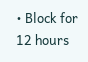• Block for 12 hours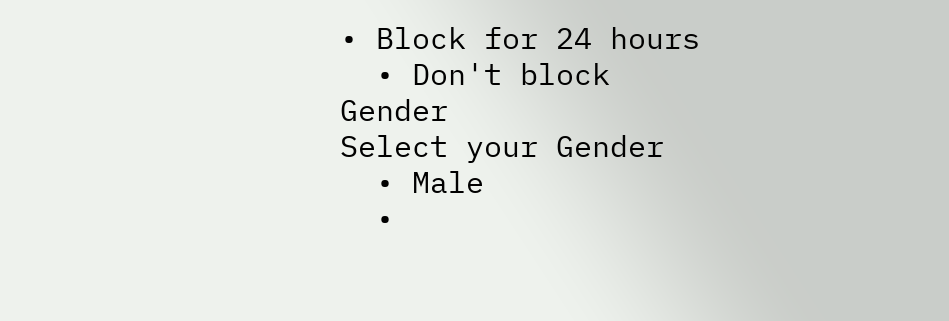• Block for 24 hours
  • Don't block
Gender
Select your Gender
  • Male
  •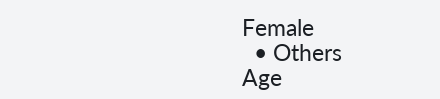Female
  • Others
Age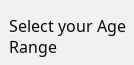Select your Age Range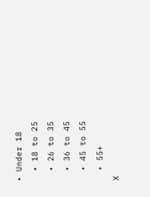• Under 18
  • 18 to 25
  • 26 to 35
  • 36 to 45
  • 45 to 55
  • 55+
X